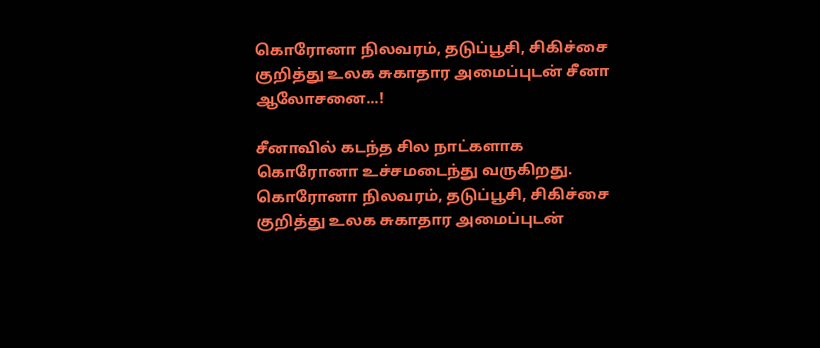கொரோனா நிலவரம், தடுப்பூசி, சிகிச்சை குறித்து உலக சுகாதார அமைப்புடன் சீனா ஆலோசனை...!

சீனாவில் கடந்த சில நாட்களாக கொரோனா உச்சமடைந்து வருகிறது.
கொரோனா நிலவரம், தடுப்பூசி, சிகிச்சை குறித்து உலக சுகாதார அமைப்புடன்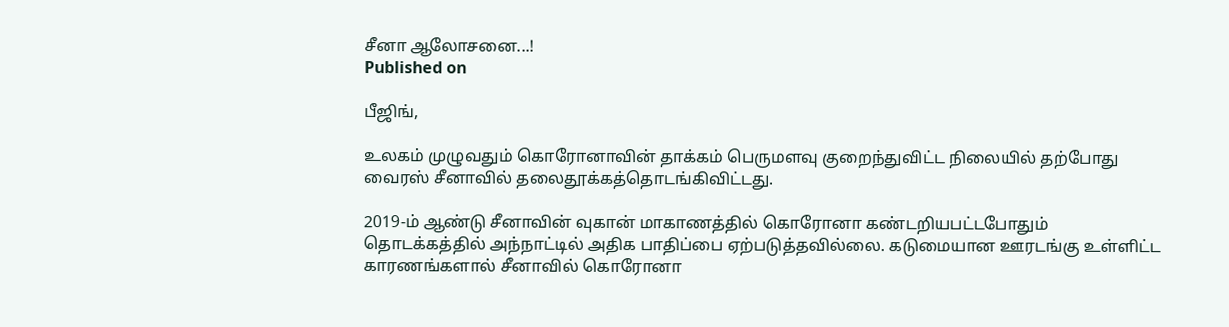சீனா ஆலோசனை...!
Published on

பீஜிங்,

உலகம் முழுவதும் கொரோனாவின் தாக்கம் பெருமளவு குறைந்துவிட்ட நிலையில் தற்போது வைரஸ் சீனாவில் தலைதூக்கத்தொடங்கிவிட்டது.

2019-ம் ஆண்டு சீனாவின் வுகான் மாகாணத்தில் கொரோனா கண்டறியபட்டபோதும் தொடக்கத்தில் அந்நாட்டில் அதிக பாதிப்பை ஏற்படுத்தவில்லை. கடுமையான ஊரடங்கு உள்ளிட்ட காரணங்களால் சீனாவில் கொரோனா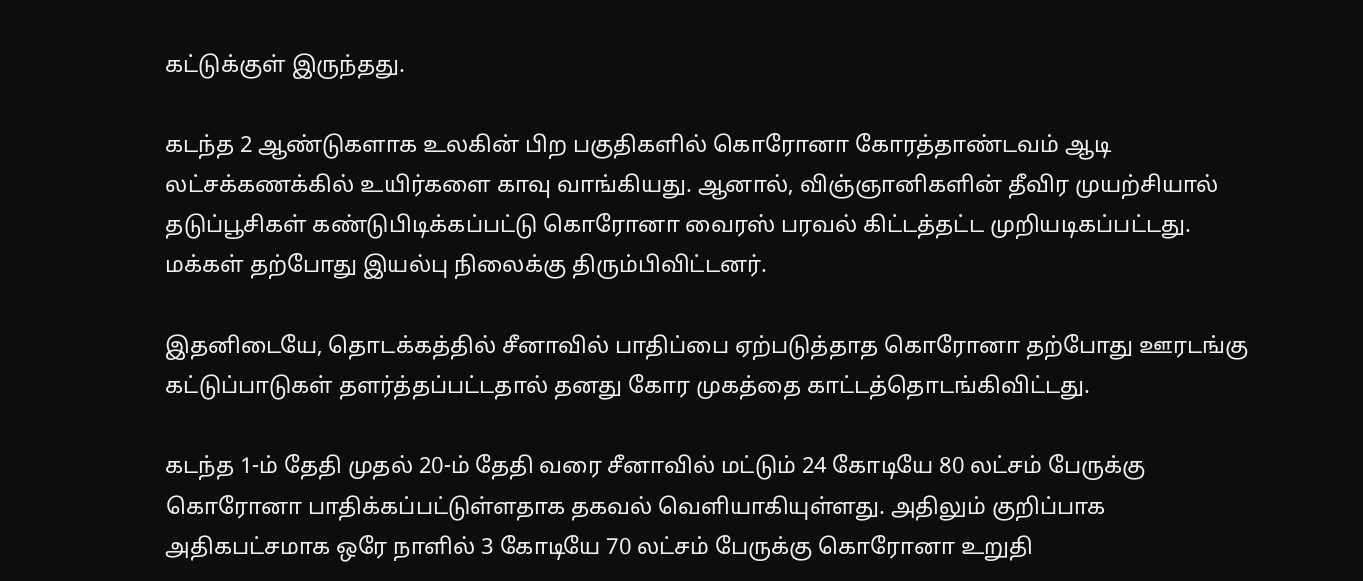கட்டுக்குள் இருந்தது.

கடந்த 2 ஆண்டுகளாக உலகின் பிற பகுதிகளில் கொரோனா கோரத்தாண்டவம் ஆடி லட்சக்கணக்கில் உயிர்களை காவு வாங்கியது. ஆனால், விஞ்ஞானிகளின் தீவிர முயற்சியால் தடுப்பூசிகள் கண்டுபிடிக்கப்பட்டு கொரோனா வைரஸ் பரவல் கிட்டத்தட்ட முறியடிகப்பட்டது. மக்கள் தற்போது இயல்பு நிலைக்கு திரும்பிவிட்டனர்.

இதனிடையே, தொடக்கத்தில் சீனாவில் பாதிப்பை ஏற்படுத்தாத கொரோனா தற்போது ஊரடங்கு கட்டுப்பாடுகள் தளர்த்தப்பட்டதால் தனது கோர முகத்தை காட்டத்தொடங்கிவிட்டது.

கடந்த 1-ம் தேதி முதல் 20-ம் தேதி வரை சீனாவில் மட்டும் 24 கோடியே 80 லட்சம் பேருக்கு கொரோனா பாதிக்கப்பட்டுள்ளதாக தகவல் வெளியாகியுள்ளது. அதிலும் குறிப்பாக அதிகபட்சமாக ஒரே நாளில் 3 கோடியே 70 லட்சம் பேருக்கு கொரோனா உறுதி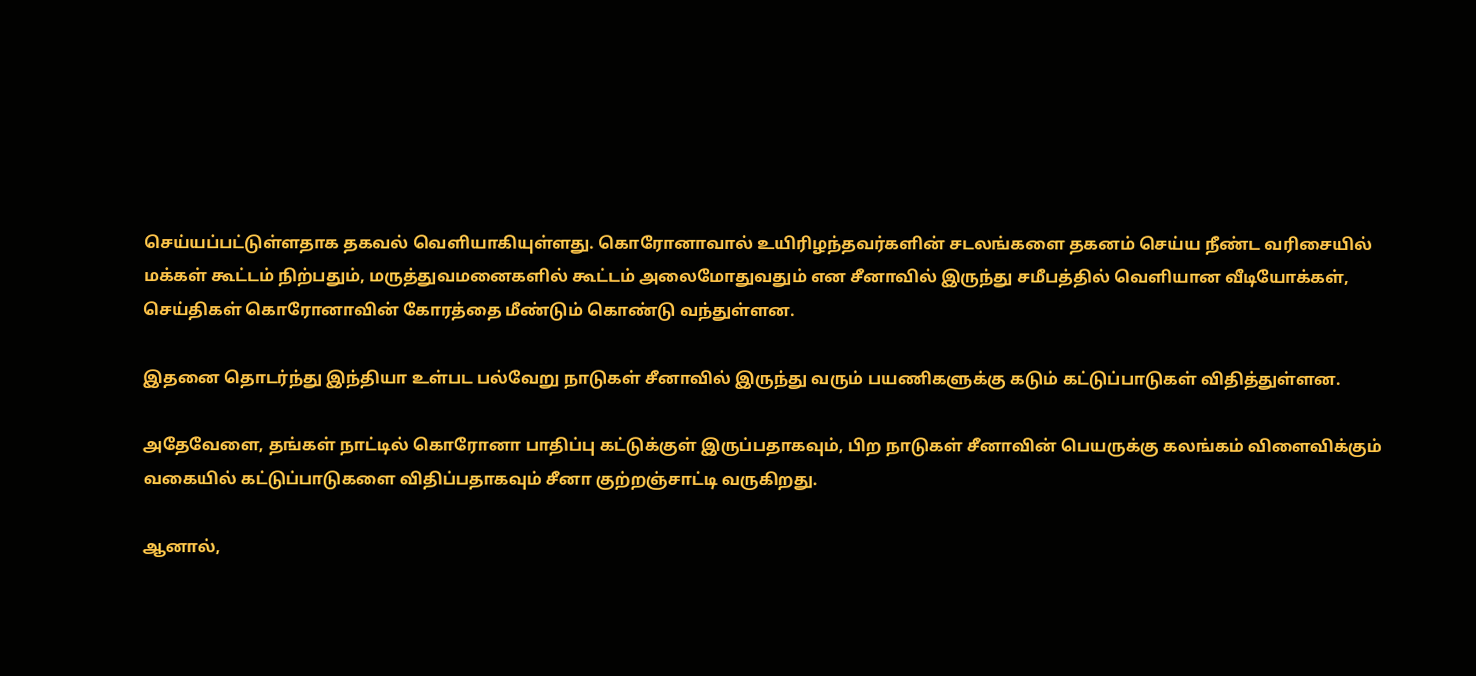செய்யப்பட்டுள்ளதாக தகவல் வெளியாகியுள்ளது. கொரோனாவால் உயிரிழந்தவர்களின் சடலங்களை தகனம் செய்ய நீண்ட வரிசையில் மக்கள் கூட்டம் நிற்பதும், மருத்துவமனைகளில் கூட்டம் அலைமோதுவதும் என சீனாவில் இருந்து சமீபத்தில் வெளியான வீடியோக்கள், செய்திகள் கொரோனாவின் கோரத்தை மீண்டும் கொண்டு வந்துள்ளன.

இதனை தொடர்ந்து இந்தியா உள்பட பல்வேறு நாடுகள் சீனாவில் இருந்து வரும் பயணிகளுக்கு கடும் கட்டுப்பாடுகள் விதித்துள்ளன.

அதேவேளை, தங்கள் நாட்டில் கொரோனா பாதிப்பு கட்டுக்குள் இருப்பதாகவும், பிற நாடுகள் சீனாவின் பெயருக்கு கலங்கம் விளைவிக்கும் வகையில் கட்டுப்பாடுகளை விதிப்பதாகவும் சீனா குற்றஞ்சாட்டி வருகிறது.

ஆனால்,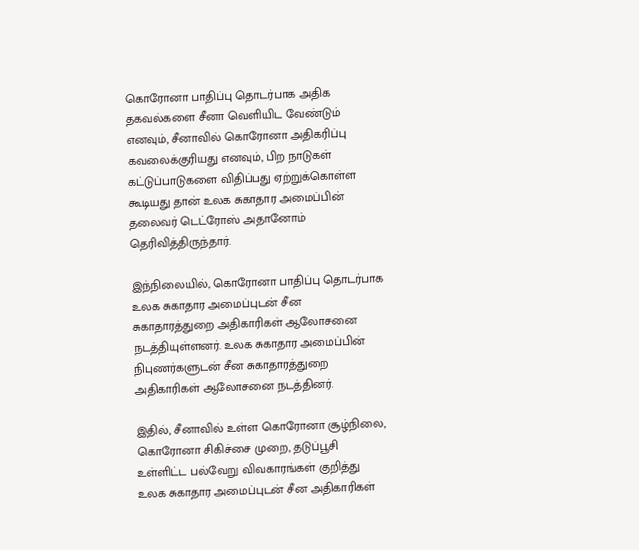கொரோனா பாதிப்பு தொடர்பாக அதிக தகவல்களை சீனா வெளியிட வேண்டும் எனவும், சீனாவில் கொரோனா அதிகரிப்பு கவலைக்குரியது எனவும், பிற நாடுகள் கட்டுப்பாடுகளை விதிப்பது ஏற்றுக்கொள்ள கூடியது தான் உலக சுகாதார அமைப்பின் தலைவர் டெட்ரோஸ் அதானோம் தெரிவித்திருந்தார்.

இந்நிலையில், கொரோனா பாதிப்பு தொடர்பாக உலக சுகாதார அமைப்புடன் சீன சுகாதாரத்துறை அதிகாரிகள் ஆலோசனை நடத்தியுள்ளனர். உலக சுகாதார அமைப்பின் நிபுணர்களுடன் சீன சுகாதாரத்துறை அதிகாரிகள் ஆலோசனை நடத்தினர்.

இதில், சீனாவில் உள்ள கொரோனா சூழ்நிலை, கொரோனா சிகிச்சை முறை, தடுப்பூசி உள்ளிட்ட பல்வேறு விவகாரங்கள் குறித்து உலக சுகாதார அமைப்புடன் சீன அதிகாரிகள்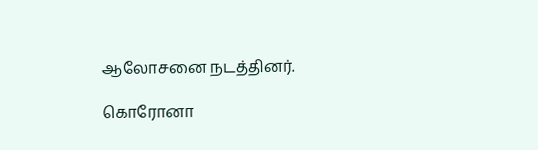ஆலோசனை நடத்தினர்.

கொரோனா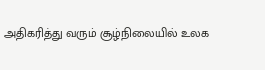அதிகரித்து வரும் சூழ்நிலையில் உலக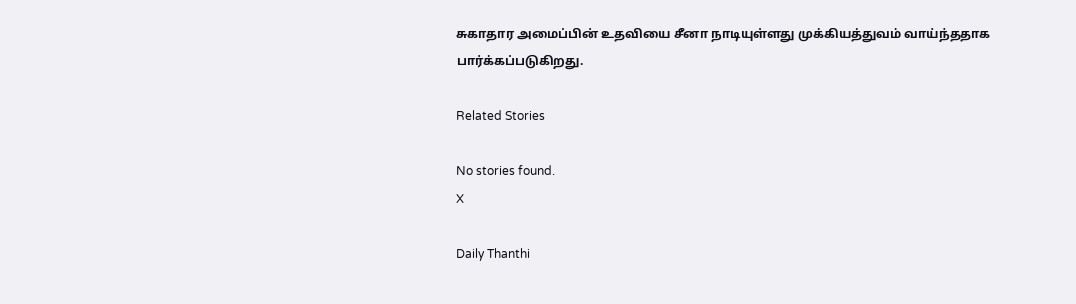சுகாதார அமைப்பின் உதவியை சீனா நாடியுள்ளது முக்கியத்துவம் வாய்ந்ததாக பார்க்கப்படுகிறது.

Related Stories

No stories found.
X

Daily Thanthi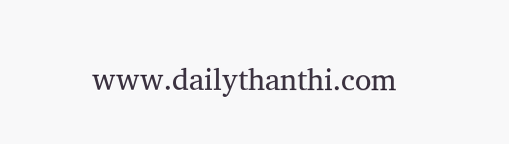www.dailythanthi.com